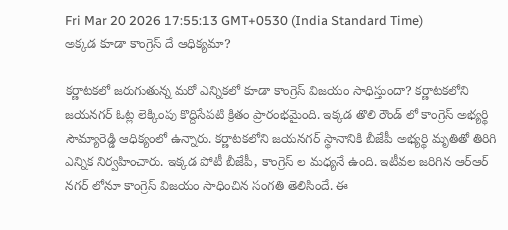Fri Mar 20 2026 17:55:13 GMT+0530 (India Standard Time)
అక్కడ కూడా కాంగ్రెస్ దే ఆధిక్యమా?

కర్ణాటకలో జరుగుతున్న మరో ఎన్నికలో కూడా కాంగ్రెస్ విజయం సాధిస్తుందా? కర్ణాటకలోని జయనగర్ ఓట్ల లెక్కింపు కొద్దిసేపటి క్రితం ప్రారంభమైంది. ఇక్కడ తొలి రౌండ్ లో కాంగ్రెస్ అభ్యర్థి సౌమ్యారెడ్డి ఆధిక్యంలో ఉన్నారు. కర్ణాటకలోని జయనగర్ స్థానానికి బీజేపీ అభ్యర్థి మృతితో తిరిగి ఎన్నిక నిర్వహించారు. ఇక్కడ పోటీ బీజేపీ, కాంగ్రెస్ ల మధ్యనే ఉంది. ఇటీవల జరిగిన ఆర్ఆర్ నగర్ లోనూ కాంగ్రెస్ విజయం సాధించిన సంగతి తెలిసిందే. ఈ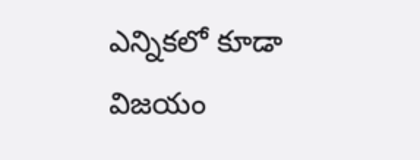ఎన్నికలో కూడా విజయం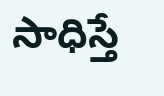సాధిస్తే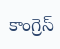కాంగ్రెస్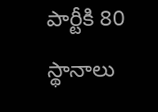పార్టీకి 80 స్థానాలు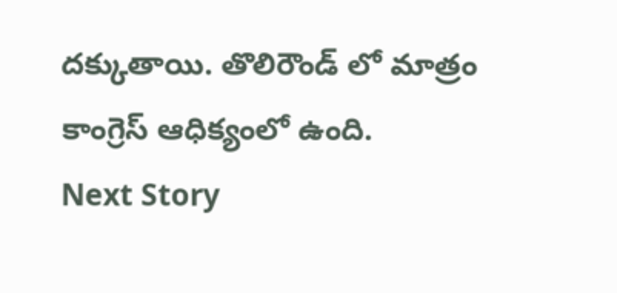దక్కుతాయి. తొలిరౌండ్ లో మాత్రం కాంగ్రెస్ ఆధిక్యంలో ఉంది.
Next Story